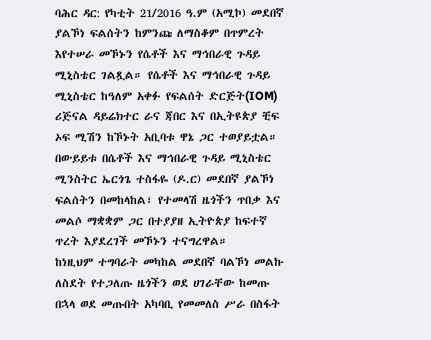ባሕር ዳር: የካቲት 21/2016 ዓ.ም (አሚኮ) መደበኛ ያልኾነ ፍልሰትን ከምንጩ ለማስቆም በጥምረት እየተሠራ መኾኑን የሴቶች እና ማኅበራዊ ጉዳይ ሚኒስቴር ገልጿል። የሴቶች እና ማኅበራዊ ጉዳይ ሚኒስቴር ከዓለም አቀፉ የፍልሰት ድርጅት(IOM) ሪጅናል ዳይሬክተር ራና ጃበር እና በኢትዩጵያ ቺፍ ኦፍ ሚሽን ከኾኑት አቢባቱ ዋኔ ጋር ተወያይቷል።
በውይይቱ በሴቶች እና ማኅበራዊ ጉዳይ ሚኒስቴር ሚንስትር ኤርጎጌ ተስፋዬ (ዶ.ር) መደበኛ ያልኾነ ፍልሰትን በመከላከል፣ የተመላሽ ዜጎችን ጥበቃ እና መልሶ ማቋቋም ጋር በተያያዘ ኢትዮጵያ ከፍተኛ ጥረት እያደረገች መኾኑን ተናግረዋል።
ከነዚህም ተግባራት መካከል መደበኛ ባልኾነ መልኩ ለስደት የተጋለጡ ዜጎችን ወደ ሀገራቸው ከመጡ በኋላ ወደ መጡበት አካባቢ የመመለስ ሥራ በስፋት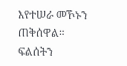እየተሠራ መኾኑን ጠቅሰዋል።
ፍልሰትን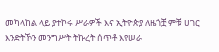መካላከል ላይ ያተኮሩ ሥራዎች እና ኢትዮጵያ ለዜጎቿ ምቹ ሀገር እንድትኾን መንግሥት ትኩረት ሰጥቶ እየሠራ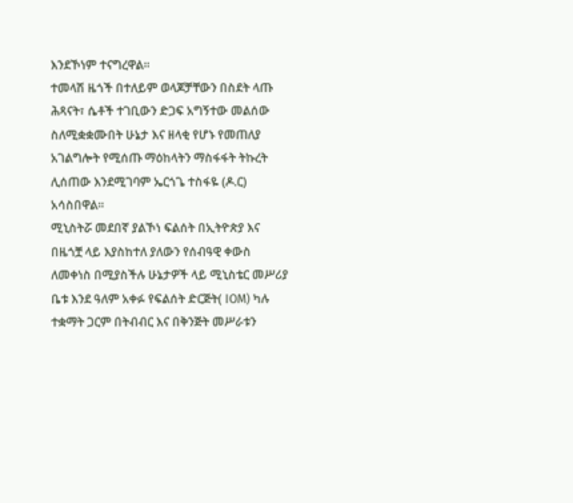እንደኾነም ተናግረዋል።
ተመላሽ ዜጎች በተለይም ወላጆቻቸውን በስደት ላጡ ሕጻናት፣ ሴቶች ተገቢውን ድጋፍ አግኝተው መልሰው ስለሚቋቋሙበት ሁኔታ እና ዘላቂ የሆኑ የመጠለያ አገልግሎት የሚሰጡ ማዕከላትን ማስፋፋት ትኩረት ሊሰጠው እንደሚገባም ኤርጎጌ ተስፋዬ (ዶ.ር) አሳስበዋል።
ሚኒስትሯ መደበኛ ያልኾነ ፍልሰት በኢትዮጵያ እና በዜጎቿ ላይ እያስከተለ ያለውን የሰብዓዊ ቀውስ ለመቀነስ በሚያስችሉ ሁኔታዎች ላይ ሚኒስቴር መሥሪያ ቤቱ እንደ ዓለም አቀፉ የፍልሰት ድርጅት( IOM) ካሉ ተቋማት ጋርም በትብብር እና በቅንጅት መሥራቱን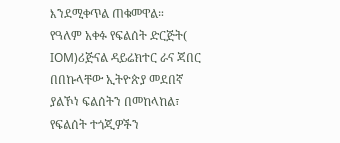እንደሚቀጥል ጠቁመዋል።
የዓለም አቀፉ የፍልሰት ድርጅት( IOM)ሪጅናል ዳይሬክተር ራና ጃበር በበኩላቸው ኢትዮጵያ መደበኛ ያልኾነ ፍልሰትን በመከላከል፣ የፍልሰት ተጎጂዎችን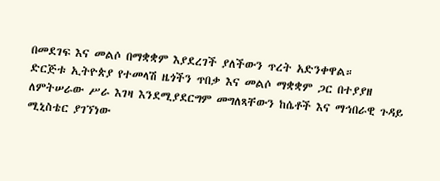በመደገፍ እና መልሶ በማቋቋም እያደረገች ያለችውን ጥረት አድንቀዋል።
ድርጅቱ ኢትዮጵያ የተመላሽ ዜጎችን ጥበቃ እና መልሶ ማቋቋም ጋር በተያያዘ ለምትሠራው ሥራ እገዛ እንደሚያደርግም መግለጻቸውን ከሴቶች እና ማኅበራዊ ጉዳይ ሚኒስቴር ያገኘነው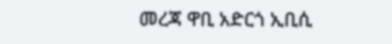መረጃ ዋቢ አድርጎ ኢቢሲ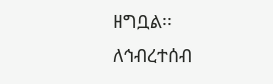ዘግቧል፡፡
ለኅብረተሰብ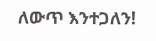ለውጥ እንተጋለን!